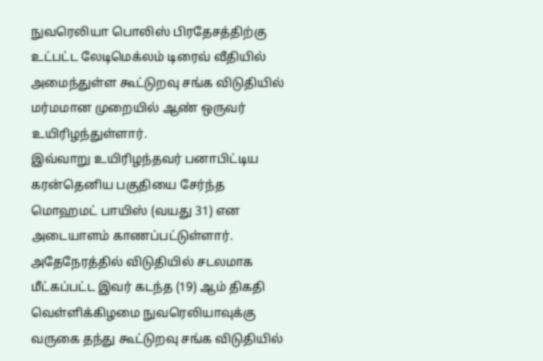நுவரெலியா பொலிஸ் பிரதேசத்திற்கு உட்பட்ட லேடிமெக்லம் டிரைவ் வீதியில் அமைந்துள்ள கூட்டுறவு சங்க விடுதியில் மர்மமான முறையில் ஆண் ஒருவர் உயிரிழந்துள்ளார்.
இவ்வாறு உயிரிழந்தவர் பனாபிட்டிய கரன்தெனிய பகுதியை சேர்ந்த மொஹமட் பாயிஸ் (வயது 31) என அடையாளம் காணப்பட்டுள்ளார்.
அதேநேரத்தில் விடுதியில் சடலமாக மீட்கப்பட்ட இவர் கடந்த (19) ஆம் திகதி வெள்ளிக்கிழமை நுவரெலியாவுக்கு வருகை தந்து கூட்டுறவு சங்க விடுதியில்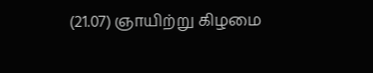(21.07) ஞாயிற்று கிழமை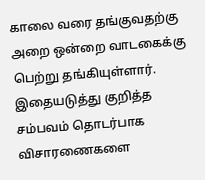காலை வரை தங்குவதற்கு அறை ஒன்றை வாடகைக்கு பெற்று தங்கியுள்ளார்.
இதையடுத்து குறித்த சம்பவம் தொடர்பாக விசாரணைகளை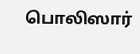பொலிஸார்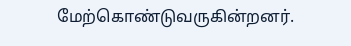மேற்கொண்டுவருகின்றனர்.